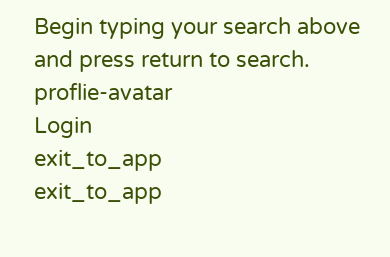Begin typing your search above and press return to search.
proflie-avatar
Login
exit_to_app
exit_to_app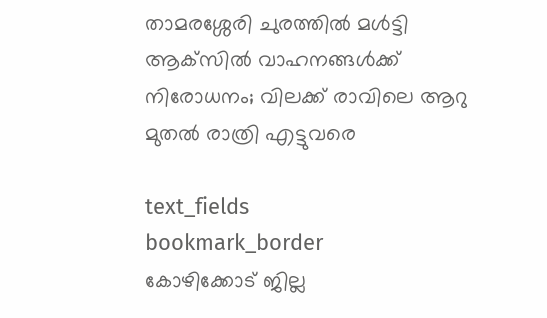താമരശ്ശേരി ചുരത്തിൽ മൾട്ടി ആക്‌സിൽ വാഹനങ്ങൾക്ക് നിരോധനം; വിലക്ക് രാവിലെ ആറു മുതൽ രാത്രി എട്ടുവരെ

text_fields
bookmark_border
കോഴിക്കോട് ജില്ല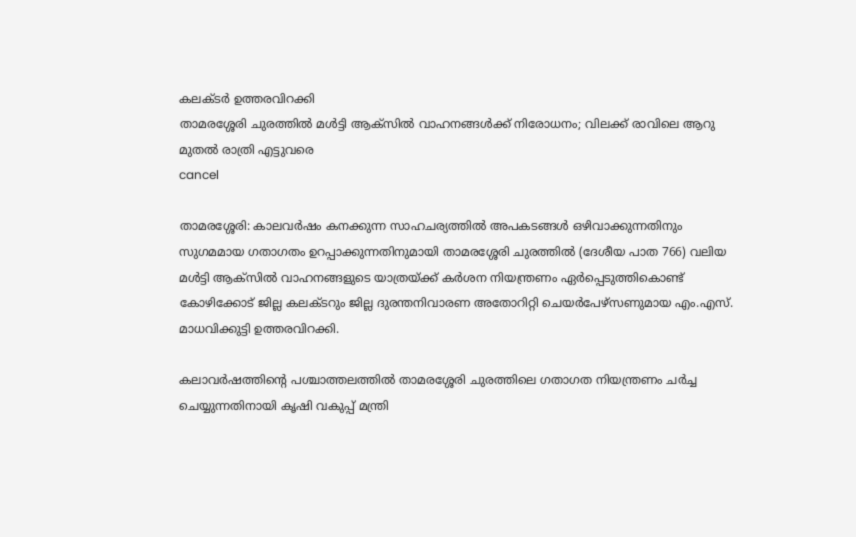കലക്ടർ ഉത്തരവിറക്കി
താമരശ്ശേരി ചുരത്തിൽ മൾട്ടി ആക്‌സിൽ വാഹനങ്ങൾക്ക് നിരോധനം; വിലക്ക് രാവിലെ ആറു മുതൽ രാത്രി എട്ടുവരെ
cancel

താമരശ്ശേരി: കാലവർഷം കനക്കുന്ന സാഹചര്യത്തിൽ അപകടങ്ങൾ ഒഴിവാക്കുന്നതിനും സുഗമമായ ഗതാഗതം ഉറപ്പാക്കുന്നതിനുമായി താമരശ്ശേരി ചുരത്തിൽ (ദേശീയ പാത 766) വലിയ മൾട്ടി ആക്‌സിൽ വാഹനങ്ങളുടെ യാത്രയ്ക്ക് കർശന നിയന്ത്രണം ഏർപ്പെടുത്തികൊണ്ട് കോഴിക്കോട് ജില്ല കലക്ടറും ജില്ല ദുരന്തനിവാരണ അതോറിറ്റി ചെയർപേഴ്‌സണുമായ എം.എസ്. മാധവിക്കുട്ടി ഉത്തരവിറക്കി.

കലാവർഷത്തിന്റെ പശ്ചാത്തലത്തിൽ താമരശ്ശേരി ചുരത്തിലെ ഗതാഗത നിയന്ത്രണം ചർച്ച ചെയ്യുന്നതിനായി കൃഷി വകുപ്പ് മന്ത്രി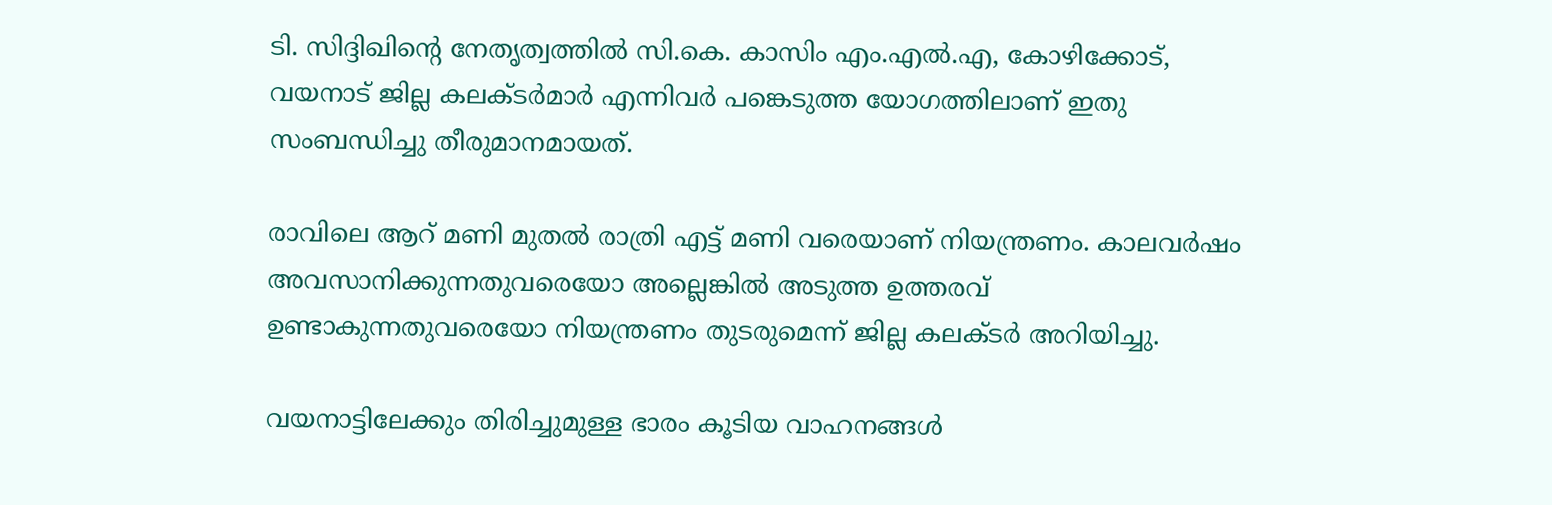ടി. സിദ്ദിഖിന്റെ നേതൃത്വത്തിൽ സി.കെ. കാസിം എം.എൽ.എ, കോഴിക്കോട്, വയനാട് ജില്ല കലക്ടർമാർ എന്നിവർ പങ്കെടുത്ത യോഗത്തിലാണ് ഇതു സംബന്ധിച്ചു തീരുമാനമായത്.

രാവിലെ ആറ് മണി മുതൽ രാത്രി എട്ട് മണി വരെയാണ് നിയന്ത്രണം. കാലവർഷം അവസാനിക്കുന്നതുവരെയോ അല്ലെങ്കിൽ അടുത്ത ഉത്തരവ് ഉണ്ടാകുന്നതുവരെയോ നിയന്ത്രണം തുടരുമെന്ന് ജില്ല കലക്ടർ അറിയിച്ചു.

വയനാട്ടിലേക്കും തിരിച്ചുമുള്ള ഭാരം കൂടിയ വാഹനങ്ങള്‍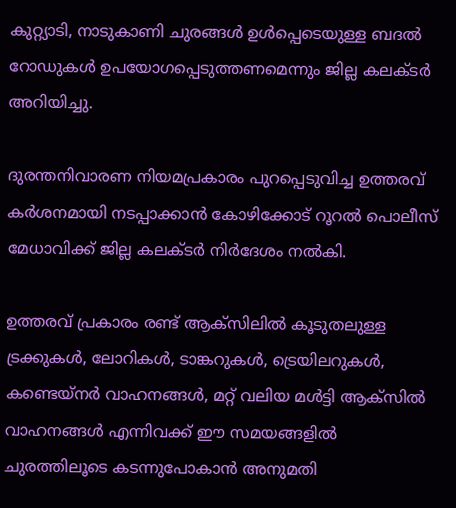കുറ്റ്യാടി, നാടുകാണി ചുരങ്ങൾ ഉൾപ്പെടെയുള്ള ബദൽ റോഡുകൾ ഉപയോഗപ്പെടുത്തണമെന്നും ജില്ല കലക്ടർ അറിയിച്ചു.

ദുരന്തനിവാരണ നിയമപ്രകാരം പുറപ്പെടുവിച്ച ഉത്തരവ് കർശനമായി നടപ്പാക്കാൻ കോഴിക്കോട് റൂറൽ പൊലീസ് മേധാവിക്ക് ജില്ല കലക്ടർ നിർദേശം നൽകി.

ഉത്തരവ് പ്രകാരം രണ്ട് ആക്‌സിലിൽ കൂടുതലുള്ള ട്രക്കുകൾ, ലോറികൾ, ടാങ്കറുകൾ, ട്രെയിലറുകൾ, കണ്ടെയ്നർ വാഹനങ്ങൾ, മറ്റ് വലിയ മൾട്ടി ആക്‌സിൽ വാഹനങ്ങൾ എന്നിവക്ക് ഈ സമയങ്ങളിൽ ചുരത്തിലൂടെ കടന്നുപോകാൻ അനുമതി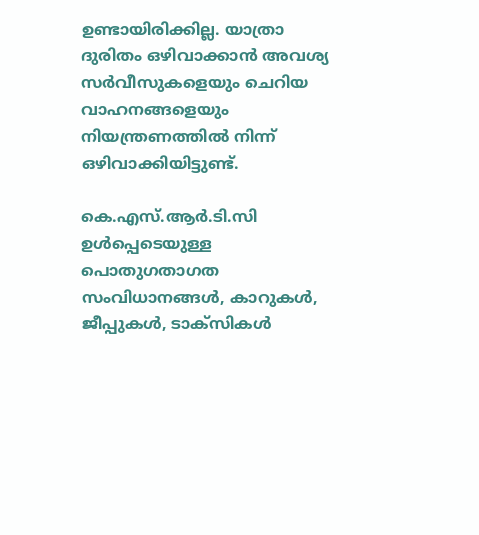ഉണ്ടായിരിക്കില്ല. യാത്രാ ദുരിതം ഒഴിവാക്കാൻ അവശ്യ സർവീസുകളെയും ചെറിയ വാഹനങ്ങളെയും നിയന്ത്രണത്തിൽ നിന്ന് ഒഴിവാക്കിയിട്ടുണ്ട്.

കെ.എസ്.ആർ.ടി.സി ഉൾപ്പെടെയുള്ള പൊതുഗതാഗത സംവിധാനങ്ങൾ, കാറുകൾ, ജീപ്പുകൾ, ടാക്സികൾ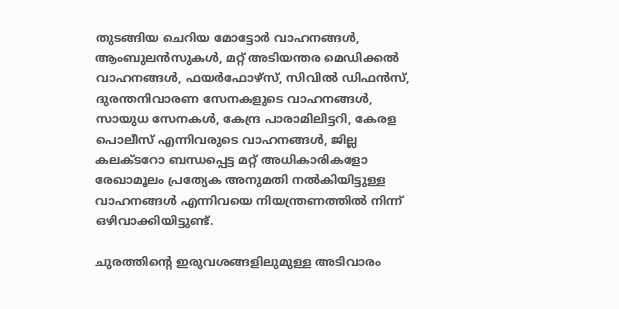തുടങ്ങിയ ചെറിയ മോട്ടോർ വാഹനങ്ങൾ, ആംബുലൻസുകൾ, മറ്റ് അടിയന്തര മെഡിക്കൽ വാഹനങ്ങൾ, ഫയർഫോഴ്സ്, സിവിൽ ഡിഫൻസ്, ദുരന്തനിവാരണ സേനകളുടെ വാഹനങ്ങൾ, സായുധ സേനകൾ, കേന്ദ്ര പാരാമിലിട്ടറി, കേരള പൊലീസ് എന്നിവരുടെ വാഹനങ്ങൾ, ജില്ല കലക്ടറോ ബന്ധപ്പെട്ട മറ്റ് അധികാരികളോ രേഖാമൂലം പ്രത്യേക അനുമതി നൽകിയിട്ടുള്ള വാഹനങ്ങൾ എന്നിവയെ നിയന്ത്രണത്തിൽ നിന്ന് ഒഴിവാക്കിയിട്ടുണ്ട്.

ചുരത്തിന്റെ ഇരുവശങ്ങളിലുമുള്ള അടിവാരം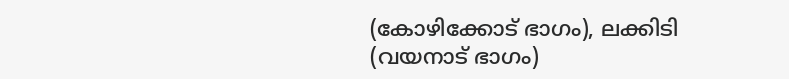(കോഴിക്കോട് ഭാഗം), ലക്കിടി (വയനാട് ഭാഗം)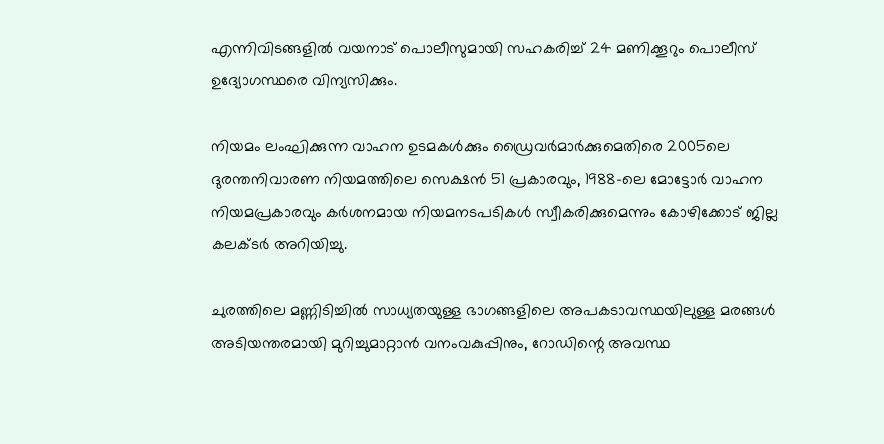എന്നിവിടങ്ങളിൽ വയനാട് പൊലീസുമായി സഹകരിച്ച് 24 മണിക്കൂറും പൊലീസ് ഉദ്യോഗസ്ഥരെ വിന്യസിക്കും.

നിയമം ലംഘിക്കുന്ന വാഹന ഉടമകൾക്കും ഡ്രൈവർമാർക്കുമെതിരെ 2005ലെ ദുരന്തനിവാരണ നിയമത്തിലെ സെക്ഷൻ 51 പ്രകാരവും, 1988-ലെ മോട്ടോർ വാഹന നിയമപ്രകാരവും കർശനമായ നിയമനടപടികൾ സ്വീകരിക്കുമെന്നും കോഴിക്കോട് ജില്ല കലക്ടർ അറിയിച്ചു.

ചുരത്തിലെ മണ്ണിടിച്ചിൽ സാധ്യതയുള്ള ഭാഗങ്ങളിലെ അപകടാവസ്ഥയിലുള്ള മരങ്ങൾ അടിയന്തരമായി മുറിച്ചുമാറ്റാൻ വനംവകുപ്പിനും, റോഡിന്റെ അവസ്ഥ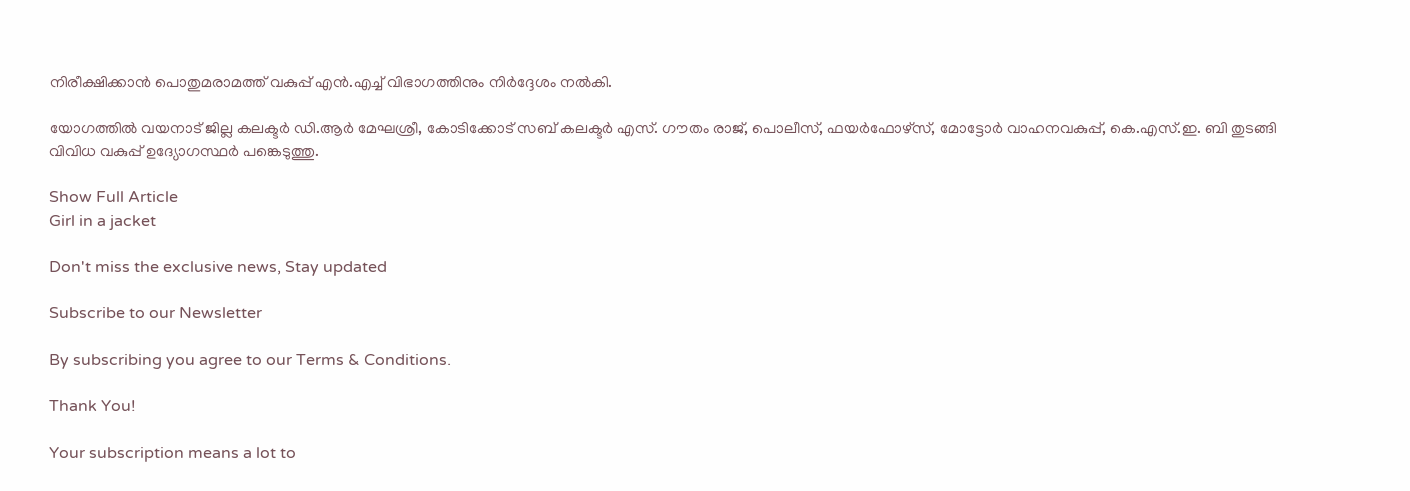നിരീക്ഷിക്കാൻ പൊതുമരാമത്ത് വകുപ്പ് എൻ.എച്ച് വിഭാഗത്തിനും നിർദ്ദേശം നൽകി.

യോഗത്തിൽ വയനാട് ജില്ല കലക്ടർ ഡി.ആർ മേഘശ്രീ, കോടിക്കോട് സബ് കലക്ടർ എസ്. ഗൗതം രാജ്, പൊലീസ്, ഫയർഫോഴ്സ്, മോട്ടോർ വാഹനവകുപ്പ്, കെ.എസ്.ഇ. ബി തുടങ്ങി വിവിധ വകുപ്പ് ഉദ്യോഗസ്ഥർ പങ്കെടുത്തു.

Show Full Article
Girl in a jacket

Don't miss the exclusive news, Stay updated

Subscribe to our Newsletter

By subscribing you agree to our Terms & Conditions.

Thank You!

Your subscription means a lot to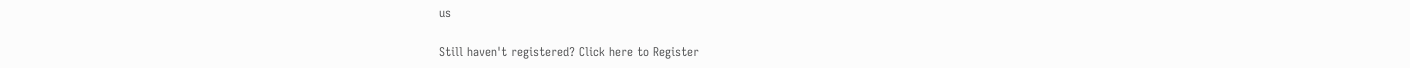us

Still haven't registered? Click here to Register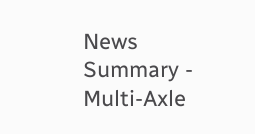News Summary - Multi-Axle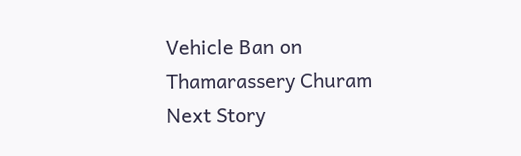Vehicle Ban on Thamarassery Churam
Next Story